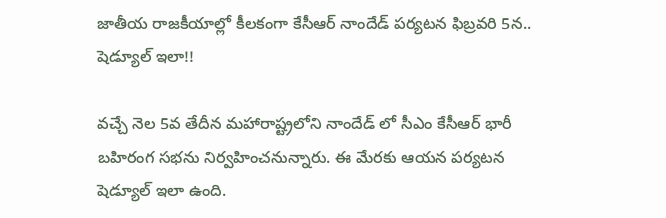జాతీయ రాజకీయాల్లో కీలకంగా కేసీఆర్ నాందేడ్ పర్యటన ఫిబ్రవరి 5న.. షెడ్యూల్ ఇలా!!

వచ్చే నెల 5వ తేదీన మహారాష్ట్రలోని నాందేడ్ లో సీఎం కేసీఆర్ భారీ బహిరంగ సభను నిర్వహించనున్నారు. ఈ మేరకు ఆయన పర్యటన షెడ్యూల్ ఇలా ఉంది.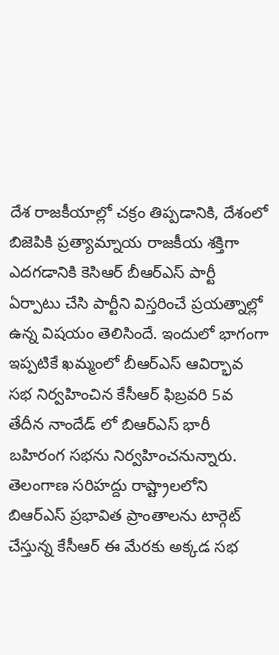దేశ రాజకీయాల్లో చక్రం తిప్పడానికి, దేశంలో బిజెపికి ప్రత్యామ్నాయ రాజకీయ శక్తిగా ఎదగడానికి కెసిఆర్ బీఆర్ఎస్ పార్టీ ఏర్పాటు చేసి పార్టీని విస్తరించే ప్రయత్నాల్లో ఉన్న విషయం తెలిసిందే. ఇందులో భాగంగా ఇప్పటికే ఖమ్మంలో బీఆర్ఎస్ ఆవిర్భావ సభ నిర్వహించిన కేసీఆర్ ఫిబ్రవరి 5వ తేదీన నాందేడ్ లో బిఆర్ఎస్ భారీ బహిరంగ సభను నిర్వహించనున్నారు. తెలంగాణ సరిహద్దు రాష్ట్రాలలోని బిఆర్ఎస్ ప్రభావిత ప్రాంతాలను టార్గెట్ చేస్తున్న కేసీఆర్ ఈ మేరకు అక్కడ సభ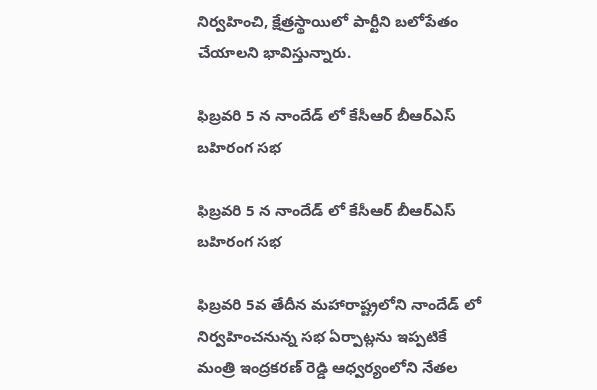నిర్వహించి, క్షేత్రస్థాయిలో పార్టీని బలోపేతం చేయాలని భావిస్తున్నారు.

ఫిబ్రవరి 5 న నాందేడ్ లో కేసీఆర్ బీఆర్ఎస్ బహిరంగ సభ

ఫిబ్రవరి 5 న నాందేడ్ లో కేసీఆర్ బీఆర్ఎస్ బహిరంగ సభ

ఫిబ్రవరి 5వ తేదీన మహారాష్ట్రలోని నాందేడ్ లో నిర్వహించనున్న సభ ఏర్పాట్లను ఇప్పటికే మంత్రి ఇంద్రకరణ్ రెడ్డి ఆధ్వర్యంలోని నేతల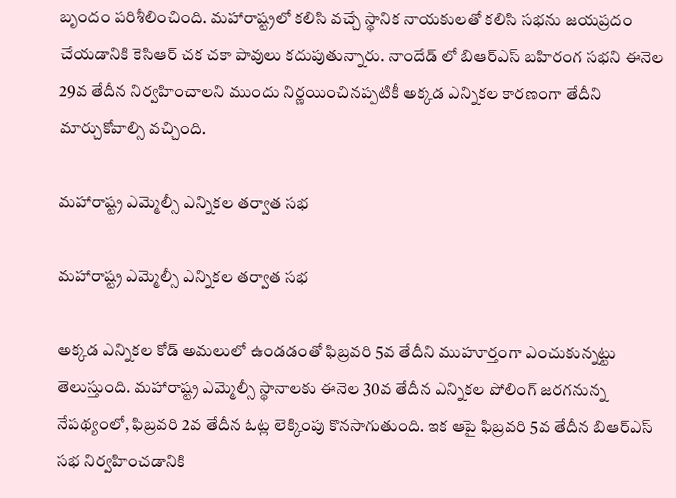బృందం పరిశీలించింది. మహారాష్ట్రలో కలిసి వచ్చే స్థానిక నాయకులతో కలిసి సభను జయప్రదం చేయడానికి కెసిఆర్ చక చకా పావులు కదుపుతున్నారు. నాందేడ్ లో బిఆర్ఎస్ బహిరంగ సభని ఈనెల 29వ తేదీన నిర్వహించాలని ముందు నిర్ణయించినప్పటికీ అక్కడ ఎన్నికల కారణంగా తేదీని మార్చుకోవాల్సి వచ్చింది.

మహారాష్ట్ర ఎమ్మెల్సీ ఎన్నికల తర్వాత సభ

మహారాష్ట్ర ఎమ్మెల్సీ ఎన్నికల తర్వాత సభ

అక్కడ ఎన్నికల కోడ్ అమలులో ఉండడంతో ఫిబ్రవరి 5వ తేదీని ముహూర్తంగా ఎంచుకున్నట్టు తెలుస్తుంది. మహారాష్ట్ర ఎమ్మెల్సీ స్థానాలకు ఈనెల 30వ తేదీన ఎన్నికల పోలింగ్ జరగనున్న నేపథ్యంలో, ఫిబ్రవరి 2వ తేదీన ఓట్ల లెక్కింపు కొనసాగుతుంది. ఇక ఆపై ఫిబ్రవరి 5వ తేదీన బిఆర్ఎస్ సభ నిర్వహించడానికి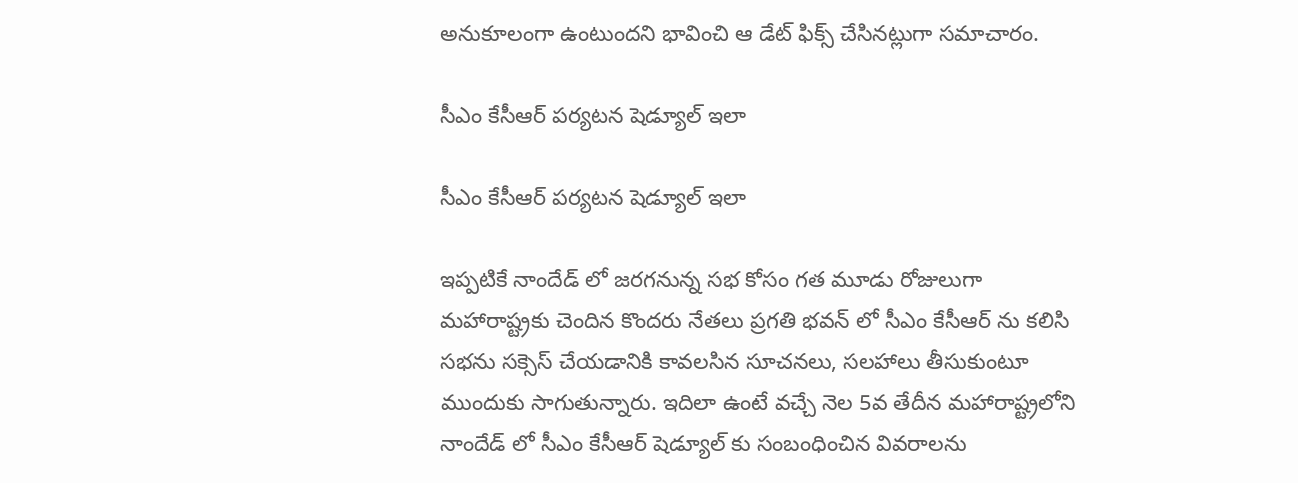అనుకూలంగా ఉంటుందని భావించి ఆ డేట్ ఫిక్స్ చేసినట్లుగా సమాచారం.

సీఎం కేసీఆర్ పర్యటన షెడ్యూల్ ఇలా

సీఎం కేసీఆర్ పర్యటన షెడ్యూల్ ఇలా

ఇప్పటికే నాందేడ్ లో జరగనున్న సభ కోసం గత మూడు రోజులుగా మహారాష్ట్రకు చెందిన కొందరు నేతలు ప్రగతి భవన్ లో సీఎం కేసీఆర్ ను కలిసి సభను సక్సెస్ చేయడానికి కావలసిన సూచనలు, సలహాలు తీసుకుంటూ ముందుకు సాగుతున్నారు. ఇదిలా ఉంటే వచ్చే నెల 5వ తేదీన మహారాష్ట్రలోని నాందేడ్ లో సీఎం కేసీఆర్ షెడ్యూల్ కు సంబంధించిన వివరాలను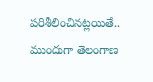పరిశీలించినట్లయితే.. ముందుగా తెలంగాణ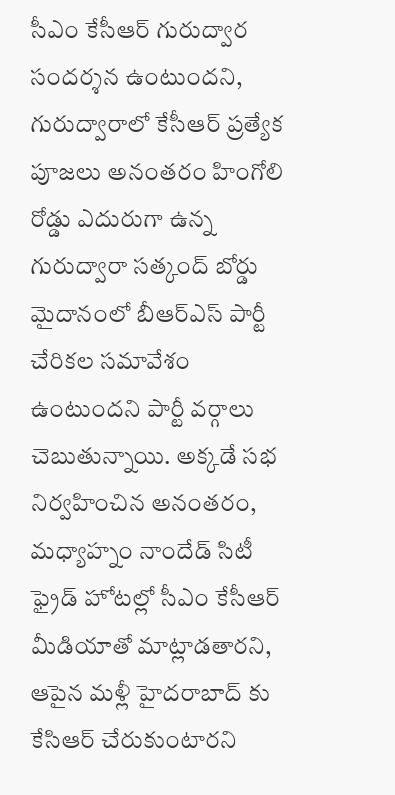సీఎం కేసీఆర్ గురుద్వార సందర్శన ఉంటుందని, గురుద్వారాలో కేసీఆర్ ప్రత్యేక పూజలు అనంతరం హింగోలి రోడ్డు ఎదురుగా ఉన్న గురుద్వారా సత్కంద్ బోర్డు మైదానంలో బీఆర్ఎస్ పార్టీ చేరికల సమావేశం ఉంటుందని పార్టీ వర్గాలు చెబుతున్నాయి. అక్కడే సభ నిర్వహించిన అనంతరం, మధ్యాహ్నం నాందేడ్ సిటీ ఫ్రైడ్ హోటల్లో సీఎం కేసీఆర్ మీడియాతో మాట్లాడతారని, ఆపైన మళ్లీ హైదరాబాద్ కు కేసిఆర్ చేరుకుంటారని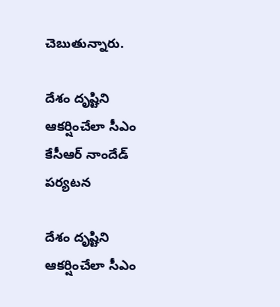చెబుతున్నారు.

దేశం దృష్టిని ఆకర్షించేలా సీఎం కేసీఆర్ నాందేడ్ పర్యటన

దేశం దృష్టిని ఆకర్షించేలా సీఎం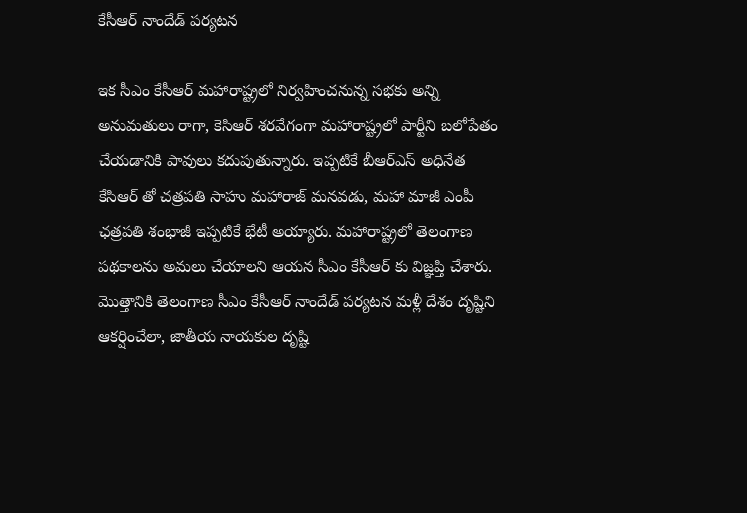కేసీఆర్ నాందేడ్ పర్యటన

ఇక సీఎం కేసీఆర్ మహారాష్ట్రలో నిర్వహించనున్న సభకు అన్ని అనుమతులు రాగా, కెసిఆర్ శరవేగంగా మహారాష్ట్రలో పార్టీని బలోపేతం చేయడానికి పావులు కదుపుతున్నారు. ఇప్పటికే బీఆర్ఎస్ అధినేత కేసిఆర్ తో చత్రపతి సాహు మహారాజ్ మనవడు, మహా మాజీ ఎంపీ ఛత్రపతి శంభాజీ ఇప్పటికే భేటీ అయ్యారు. మహారాష్ట్రలో తెలంగాణ పథకాలను అమలు చేయాలని ఆయన సీఎం కేసీఆర్ కు విజ్ఞప్తి చేశారు. మొత్తానికి తెలంగాణ సీఎం కేసీఆర్ నాందేడ్ పర్యటన మళ్లీ దేశం దృష్టిని ఆకర్షించేలా, జాతీయ నాయకుల దృష్టి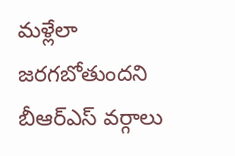మళ్లేలా జరగబోతుందని బీఆర్ఎస్ వర్గాలు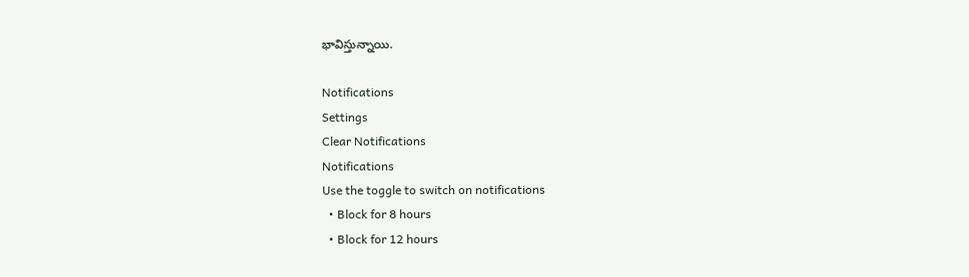భావిస్తున్నాయి.

Notifications
Settings
Clear Notifications
Notifications
Use the toggle to switch on notifications
  • Block for 8 hours
  • Block for 12 hours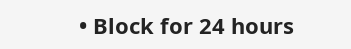• Block for 24 hours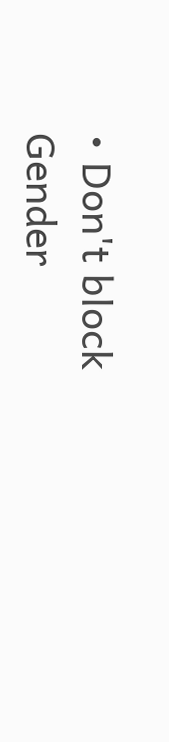• Don't block
Gender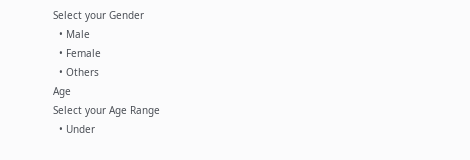Select your Gender
  • Male
  • Female
  • Others
Age
Select your Age Range
  • Under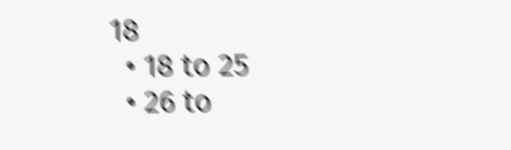18
  • 18 to 25
  • 26 to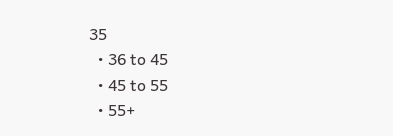35
  • 36 to 45
  • 45 to 55
  • 55+